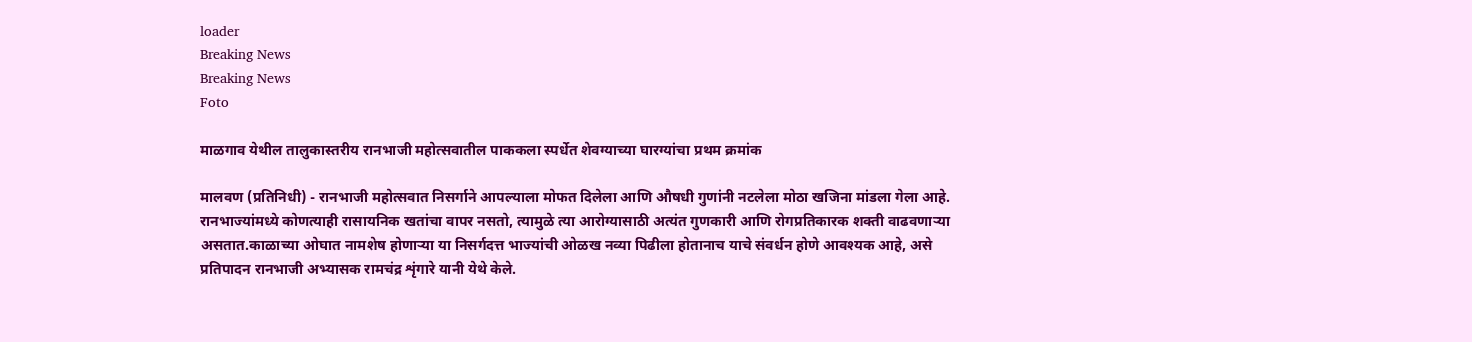loader
Breaking News
Breaking News
Foto

माळगाव येथील तालुकास्तरीय रानभाजी महोत्सवातील पाककला स्पर्धेत शेवग्याच्या घारग्यांचा प्रथम क्रमांक

मालवण (प्रतिनिधी) - रानभाजी महोत्सवात निसर्गाने आपल्याला मोफत दिलेला आणि औषधी गुणांनी नटलेला मोठा खजिना मांडला गेला आहे. रानभाज्यांमध्ये कोणत्याही रासायनिक खतांचा वापर नसतो, त्यामुळे त्या आरोग्यासाठी अत्यंत गुणकारी आणि रोगप्रतिकारक शक्ती वाढवणाऱ्या असतात.काळाच्या ओघात नामशेष होणाऱ्या या निसर्गदत्त भाज्यांची ओळख नव्या पिढीला होतानाच याचे संवर्धन होणे आवश्यक आहे, असे प्रतिपादन रानभाजी अभ्यासक रामचंद्र शृंगारे यानी येथे केले.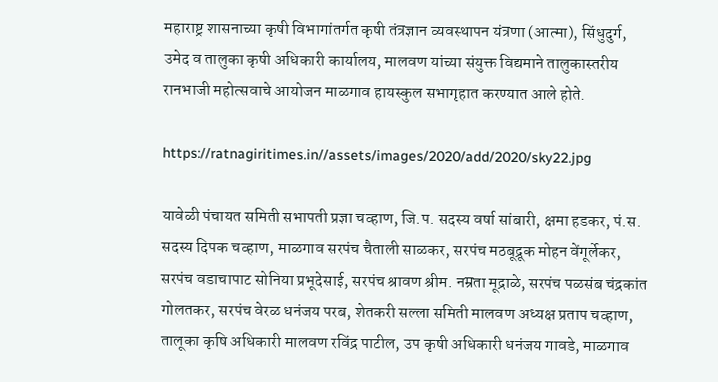महाराष्ट्र शासनाच्या कृषी विभागांतर्गत कृषी तंत्रज्ञान व्यवस्थापन यंत्रणा (आत्मा), सिंधुदुर्ग, उमेद व तालुका कृषी अधिकारी कार्यालय, मालवण यांच्या संयुक्त विद्यमाने तालुकास्तरीय रानभाजी महोत्सवाचे आयोजन माळगाव हायस्कुल सभागृहात करण्यात आले होते.

https://ratnagiritimes.in//assets/images/2020/add/2020/sky22.jpg

यावेळी पंचायत समिती सभापती प्रज्ञा चव्हाण, जि.प. सदस्य वर्षा सांबारी, क्षमा हडकर, पं.स. सदस्य दिपक चव्हाण, माळगाव सरपंच चैताली साळकर, सरपंच मठबूद्रूक मोहन वेंगूर्लेकर, सरपंच वडाचापाट सोनिया प्रभूदेसाई, सरपंच श्रावण श्रीम. नम्रता मूद्राळे, सरपंच पळसंब चंद्रकांत गोलतकर, सरपंच वेरळ धनंजय परब, शेतकरी सल्ला समिती मालवण अध्यक्ष प्रताप चव्हाण, तालूका कृषि अधिकारी मालवण रविंद्र पाटील, उप कृषी अधिकारी धनंजय गावडे, माळगाव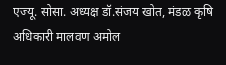एज्यू. सोसा. अध्यक्ष डॉ.संजय खोत, मंडळ कृषि अधिकारी मालवण अमोल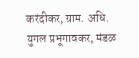करंदीकर, ग्राम. अधि. युगल प्रभूगावकर, मंडळ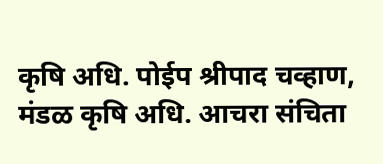कृषि अधि. पोईप श्रीपाद चव्हाण, मंडळ कृषि अधि. आचरा संचिता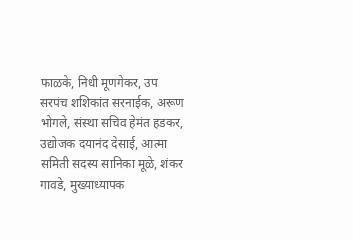फाळके, निधी मूणगेकर, उप सरपंच शशिकांत सरनाईक, अरूण भोगले, संस्था सचिव हेमंत हडकर, उद्योजक दयानंद देसाई, आत्मा समिती सदस्य सानिका मूळे, शंकर गावडे, मुख्याध्यापक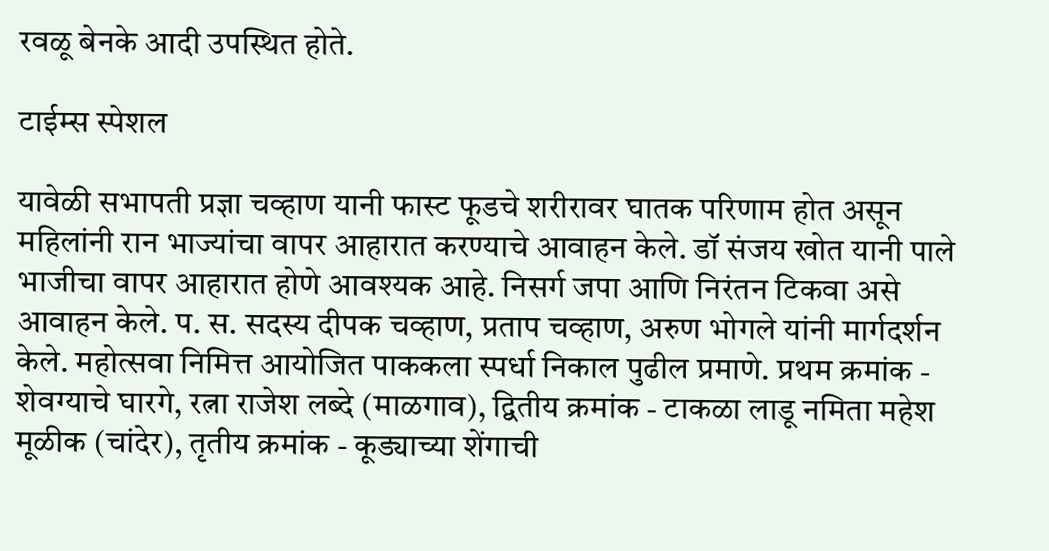रवळू बेनके आदी उपस्थित होते.

टाईम्स स्पेशल

यावेळी सभापती प्रज्ञा चव्हाण यानी फास्ट फूडचे शरीरावर घातक परिणाम होत असून महिलांनी रान भाज्यांचा वापर आहारात करण्याचे आवाहन केले. डॉ संजय खोत यानी पाले भाजीचा वापर आहारात होणे आवश्यक आहे. निसर्ग जपा आणि निरंतन टिकवा असे आवाहन केले. प. स. सदस्य दीपक चव्हाण, प्रताप चव्हाण, अरुण भोगले यांनी मार्गदर्शन केले. महोत्सवा निमित्त आयोजित पाककला स्पर्धा निकाल पुढील प्रमाणे. प्रथम क्रमांक - शेवग्याचे घारगे, रत्ना राजेश लब्दे (माळगाव), द्वितीय क्रमांक - टाकळा लाडू नमिता महेश मूळीक (चांदेर), तृतीय क्रमांक - कूड्याच्या शेंगाची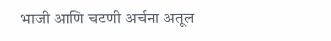भाजी आणि चटणी अर्चना अतूल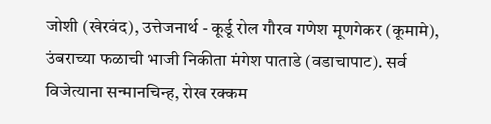जोशी (खेरवंद), उत्तेजनार्थ - कूर्डू रोल गौरव गणेश मूणगेकर (कूमामे), उंबराच्या फळाची भाजी निकीता मंगेश पाताडे (वडाचापाट). सर्व विजेत्याना सन्मानचिन्ह, रोख रक्कम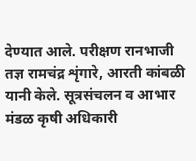देण्यात आले. परीक्षण रानभाजी तज्ञ रामचंद्र शृंगारे, आरती कांबळी यानी केले. सूत्रसंचलन व आभार मंडळ कृषी अधिकारी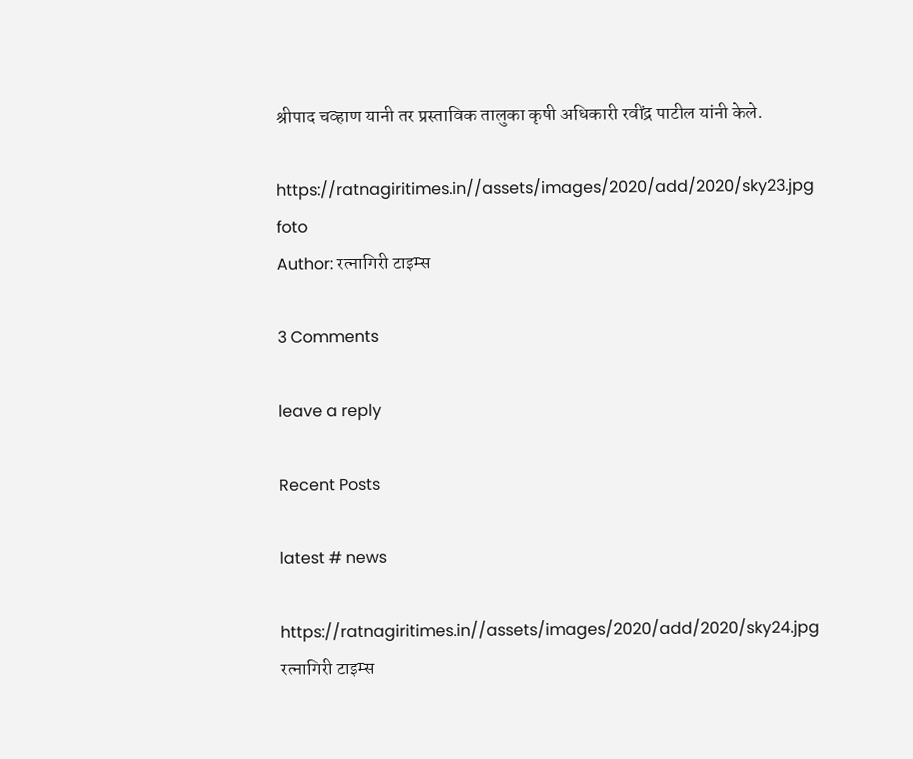श्रीपाद चव्हाण यानी तर प्रस्ताविक तालुका कृषी अधिकारी रवींद्र पाटील यांनी केले.

https://ratnagiritimes.in//assets/images/2020/add/2020/sky23.jpg
foto
Author: रत्नागिरी टाइम्स

3 Comments

leave a reply

Recent Posts

latest # news

https://ratnagiritimes.in//assets/images/2020/add/2020/sky24.jpg
रत्नागिरी टाइम्स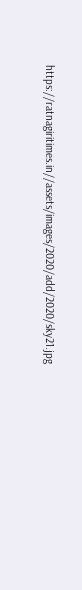https://ratnagiritimes.in//assets/images/2020/add/2020/sky21.jpg